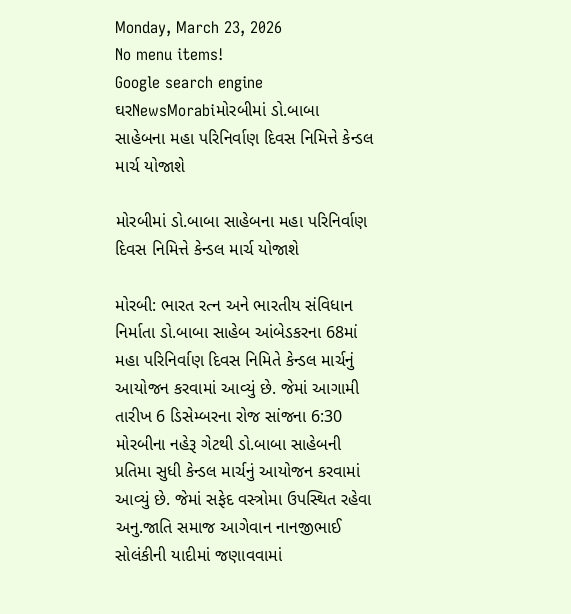Monday, March 23, 2026
No menu items!
Google search engine
ઘરNewsMorabiમોરબીમાં ડો.બાબા સાહેબના મહા પરિનિર્વાણ દિવસ નિમિત્તે કેન્ડલ માર્ચ યોજાશે

મોરબીમાં ડો.બાબા સાહેબના મહા પરિનિર્વાણ દિવસ નિમિત્તે કેન્ડલ માર્ચ યોજાશે

મોરબી: ભારત રત્ન અને ભારતીય સંવિધાન નિર્માતા ડો.બાબા સાહેબ આંબેડકરના 68માં મહા પરિનિર્વાણ દિવસ નિમિતે કેન્ડલ માર્ચનું આયોજન કરવામાં આવ્યું છે. જેમાં આગામી તારીખ 6 ડિસેમ્બરના રોજ સાંજના 6:30 મોરબીના નહેરૂ ગેટથી ડો.બાબા સાહેબની પ્રતિમા સુધી કેન્ડલ માર્ચનું આયોજન કરવામાં આવ્યું છે. જેમાં સફેદ વસ્ત્રોમા ઉપસ્થિત રહેવા અનુ.જાતિ સમાજ આગેવાન નાનજીભાઈ સોલંકીની યાદીમાં જણાવવામાં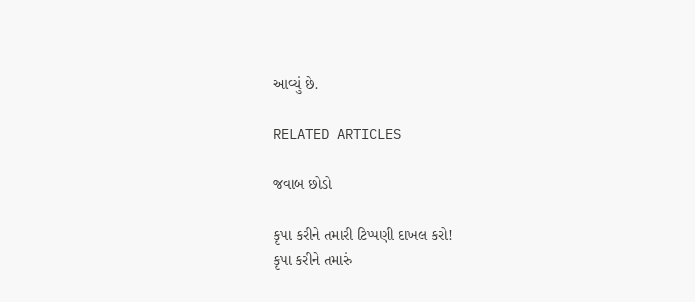આવ્યું છે.

RELATED ARTICLES

જવાબ છોડો

કૃપા કરીને તમારી ટિપ્પણી દાખલ કરો!
કૃપા કરીને તમારું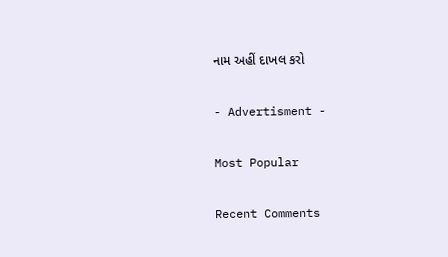નામ અહીં દાખલ કરો

- Advertisment -

Most Popular

Recent Comments